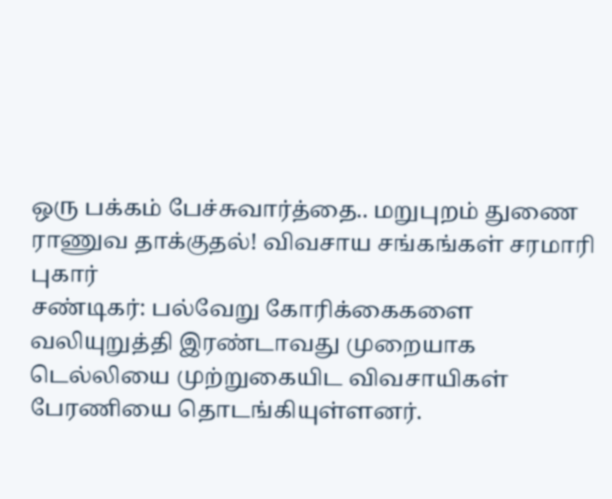ஒரு பக்கம் பேச்சுவார்த்தை.. மறுபுறம் துணை ராணுவ தாக்குதல்! விவசாய சங்கங்கள் சரமாரி புகார்
சண்டிகர்: பல்வேறு கோரிக்கைகளை வலியுறுத்தி இரண்டாவது முறையாக டெல்லியை முற்றுகையிட விவசாயிகள் பேரணியை தொடங்கியுள்ளனர்.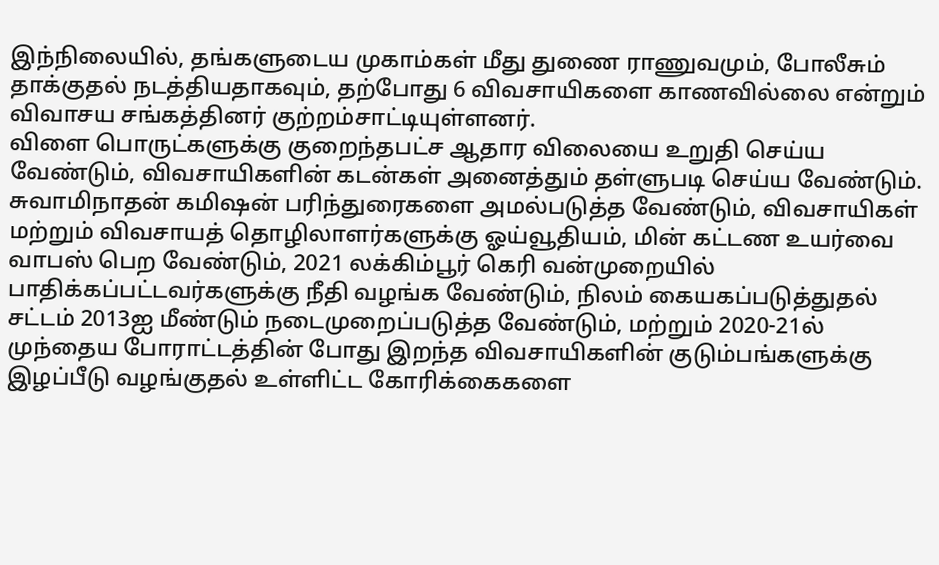இந்நிலையில், தங்களுடைய முகாம்கள் மீது துணை ராணுவமும், போலீசும் தாக்குதல் நடத்தியதாகவும், தற்போது 6 விவசாயிகளை காணவில்லை என்றும் விவாசய சங்கத்தினர் குற்றம்சாட்டியுள்ளனர்.
விளை பொருட்களுக்கு குறைந்தபட்ச ஆதார விலையை உறுதி செய்ய வேண்டும், விவசாயிகளின் கடன்கள் அனைத்தும் தள்ளுபடி செய்ய வேண்டும். சுவாமிநாதன் கமிஷன் பரிந்துரைகளை அமல்படுத்த வேண்டும், விவசாயிகள் மற்றும் விவசாயத் தொழிலாளர்களுக்கு ஓய்வூதியம், மின் கட்டண உயர்வை வாபஸ் பெற வேண்டும், 2021 லக்கிம்பூர் கெரி வன்முறையில் பாதிக்கப்பட்டவர்களுக்கு நீதி வழங்க வேண்டும், நிலம் கையகப்படுத்துதல் சட்டம் 2013ஐ மீண்டும் நடைமுறைப்படுத்த வேண்டும், மற்றும் 2020-21ல் முந்தைய போராட்டத்தின் போது இறந்த விவசாயிகளின் குடும்பங்களுக்கு இழப்பீடு வழங்குதல் உள்ளிட்ட கோரிக்கைகளை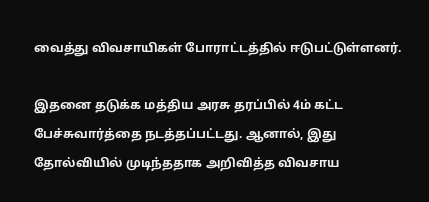வைத்து விவசாயிகள் போராட்டத்தில் ஈடுபட்டுள்ளனர்.

இதனை தடுக்க மத்திய அரசு தரப்பில் 4ம் கட்ட பேச்சுவார்த்தை நடத்தப்பட்டது. ஆனால், இது தோல்வியில் முடிந்ததாக அறிவித்த விவசாய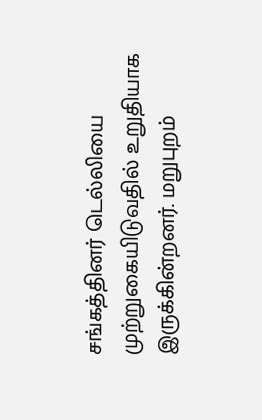சங்கத்தினர் டெல்லியை முற்றுகையிடுவதில் உறுதியாக இருக்கின்றனர். மறுபுறம்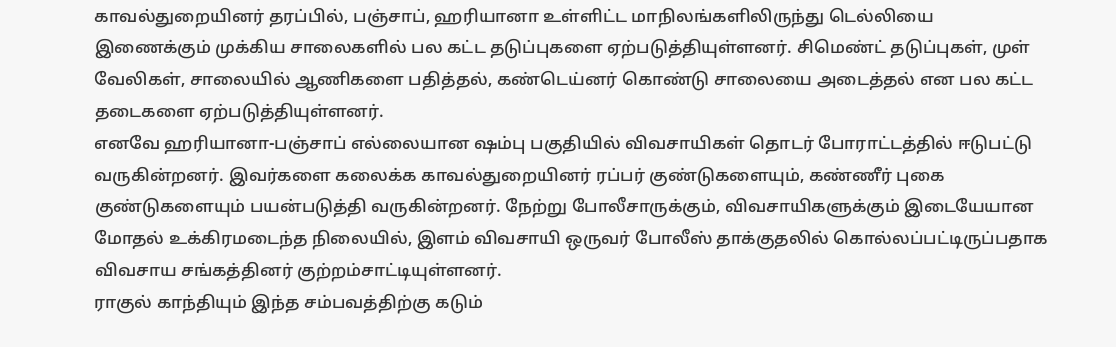காவல்துறையினர் தரப்பில், பஞ்சாப், ஹரியானா உள்ளிட்ட மாநிலங்களிலிருந்து டெல்லியை இணைக்கும் முக்கிய சாலைகளில் பல கட்ட தடுப்புகளை ஏற்படுத்தியுள்ளனர். சிமெண்ட் தடுப்புகள், முள் வேலிகள், சாலையில் ஆணிகளை பதித்தல், கண்டெய்னர் கொண்டு சாலையை அடைத்தல் என பல கட்ட தடைகளை ஏற்படுத்தியுள்ளனர்.
எனவே ஹரியானா-பஞ்சாப் எல்லையான ஷம்பு பகுதியில் விவசாயிகள் தொடர் போராட்டத்தில் ஈடுபட்டு வருகின்றனர். இவர்களை கலைக்க காவல்துறையினர் ரப்பர் குண்டுகளையும், கண்ணீர் புகை குண்டுகளையும் பயன்படுத்தி வருகின்றனர். நேற்று போலீசாருக்கும், விவசாயிகளுக்கும் இடையேயான மோதல் உக்கிரமடைந்த நிலையில், இளம் விவசாயி ஒருவர் போலீஸ் தாக்குதலில் கொல்லப்பட்டிருப்பதாக விவசாய சங்கத்தினர் குற்றம்சாட்டியுள்ளனர்.
ராகுல் காந்தியும் இந்த சம்பவத்திற்கு கடும்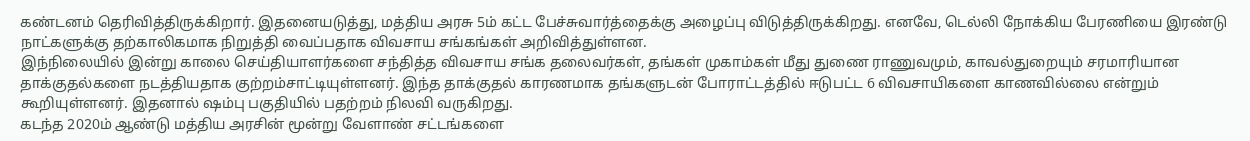கண்டனம் தெரிவித்திருக்கிறார். இதனையடுத்து, மத்திய அரசு 5ம் கட்ட பேச்சுவார்த்தைக்கு அழைப்பு விடுத்திருக்கிறது. எனவே, டெல்லி நோக்கிய பேரணியை இரண்டு நாட்களுக்கு தற்காலிகமாக நிறுத்தி வைப்பதாக விவசாய சங்கங்கள் அறிவித்துள்ளன.
இந்நிலையில் இன்று காலை செய்தியாளர்களை சந்தித்த விவசாய சங்க தலைவர்கள், தங்கள் முகாம்கள் மீது துணை ராணுவமும், காவல்துறையும் சரமாரியான தாக்குதல்களை நடத்தியதாக குற்றம்சாட்டியுள்ளனர். இந்த தாக்குதல் காரணமாக தங்களுடன் போராட்டத்தில் ஈடுபட்ட 6 விவசாயிகளை காணவில்லை என்றும் கூறியுள்ளனர். இதனால் ஷம்பு பகுதியில் பதற்றம் நிலவி வருகிறது.
கடந்த 2020ம் ஆண்டு மத்திய அரசின் மூன்று வேளாண் சட்டங்களை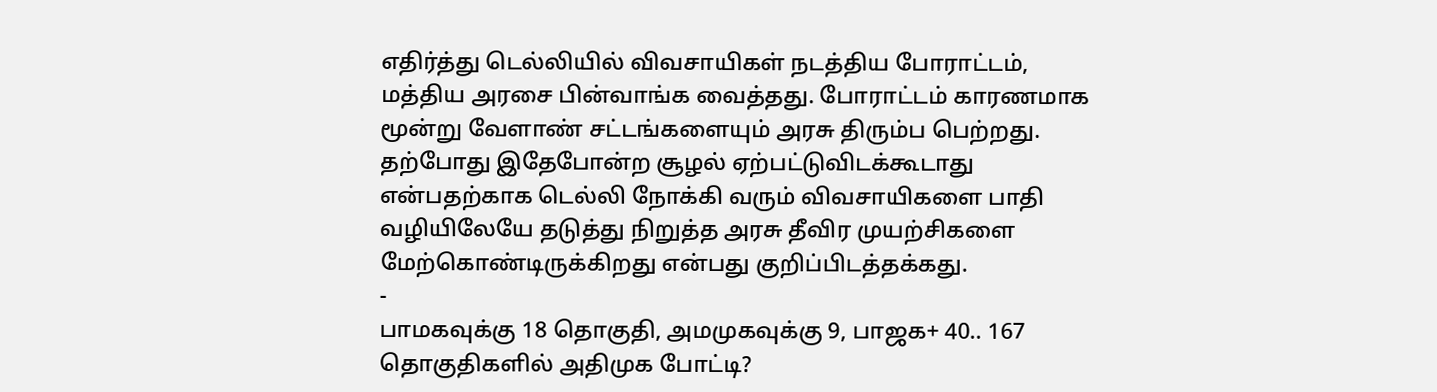எதிர்த்து டெல்லியில் விவசாயிகள் நடத்திய போராட்டம், மத்திய அரசை பின்வாங்க வைத்தது. போராட்டம் காரணமாக மூன்று வேளாண் சட்டங்களையும் அரசு திரும்ப பெற்றது. தற்போது இதேபோன்ற சூழல் ஏற்பட்டுவிடக்கூடாது என்பதற்காக டெல்லி நோக்கி வரும் விவசாயிகளை பாதி வழியிலேயே தடுத்து நிறுத்த அரசு தீவிர முயற்சிகளை மேற்கொண்டிருக்கிறது என்பது குறிப்பிடத்தக்கது.
-
பாமகவுக்கு 18 தொகுதி, அமமுகவுக்கு 9, பாஜக+ 40.. 167 தொகுதிகளில் அதிமுக போட்டி?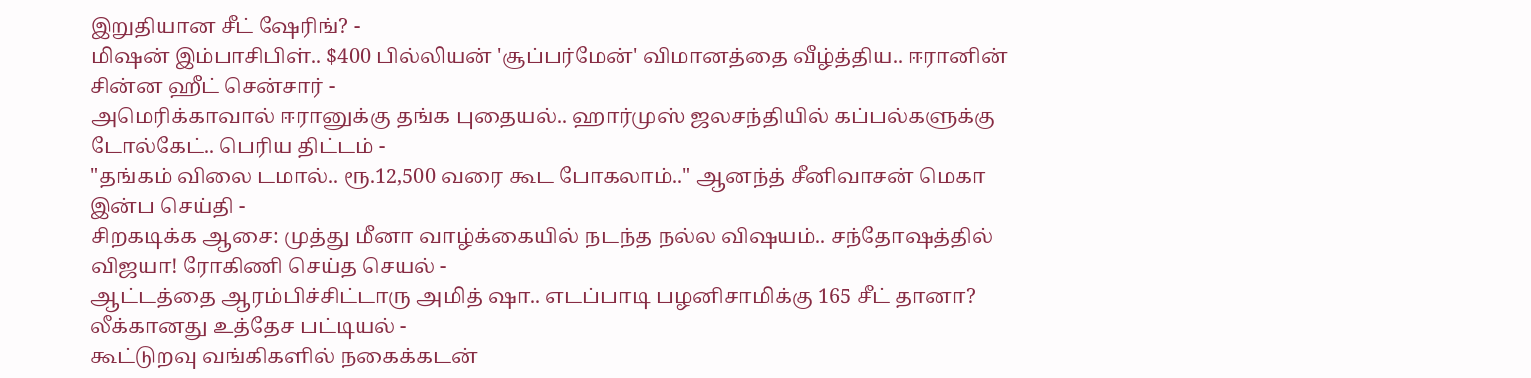இறுதியான சீட் ஷேரிங்? -
மிஷன் இம்பாசிபிள்.. $400 பில்லியன் 'சூப்பர்மேன்' விமானத்தை வீழ்த்திய.. ஈரானின் சின்ன ஹீட் சென்சார் -
அமெரிக்காவால் ஈரானுக்கு தங்க புதையல்.. ஹார்முஸ் ஜலசந்தியில் கப்பல்களுக்கு டோல்கேட்.. பெரிய திட்டம் -
"தங்கம் விலை டமால்.. ரூ.12,500 வரை கூட போகலாம்.." ஆனந்த் சீனிவாசன் மெகா இன்ப செய்தி -
சிறகடிக்க ஆசை: முத்து மீனா வாழ்க்கையில் நடந்த நல்ல விஷயம்.. சந்தோஷத்தில் விஜயா! ரோகிணி செய்த செயல் -
ஆட்டத்தை ஆரம்பிச்சிட்டாரு அமித் ஷா.. எடப்பாடி பழனிசாமிக்கு 165 சீட் தானா? லீக்கானது உத்தேச பட்டியல் -
கூட்டுறவு வங்கிகளில் நகைக்கடன்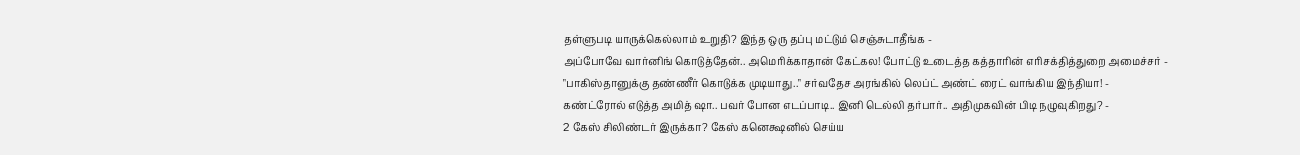தள்ளுபடி யாருக்கெல்லாம் உறுதி? இந்த ஒரு தப்பு மட்டும் செஞ்சுடாதீங்க -
அப்போவே வார்னிங் கொடுத்தேன்.. அமெரிக்காதான் கேட்கல! போட்டு உடைத்த கத்தாரின் எரிசக்தித்துறை அமைச்சர் -
"பாகிஸ்தானுக்கு தண்ணீர் கொடுக்க முடியாது.." சர்வதேச அரங்கில் லெப்ட் அண்ட் ரைட் வாங்கிய இந்தியா! -
கண்ட்ரோல் எடுத்த அமித் ஷா.. பவர் போன எடப்பாடி.. இனி டெல்லி தர்பார்.. அதிமுகவின் பிடி நழுவுகிறது? -
2 கேஸ் சிலிண்டர் இருக்கா? கேஸ் கனெக்ஷனில் செய்ய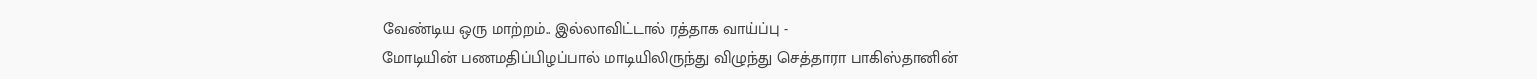வேண்டிய ஒரு மாற்றம்.. இல்லாவிட்டால் ரத்தாக வாய்ப்பு -
மோடியின் பணமதிப்பிழப்பால் மாடியிலிருந்து விழுந்து செத்தாரா பாகிஸ்தானின்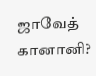ஜாவேத் கானானி?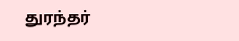துரந்தர்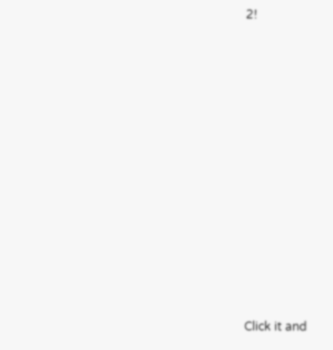2!












Click it and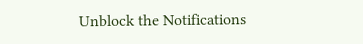Unblock the Notifications